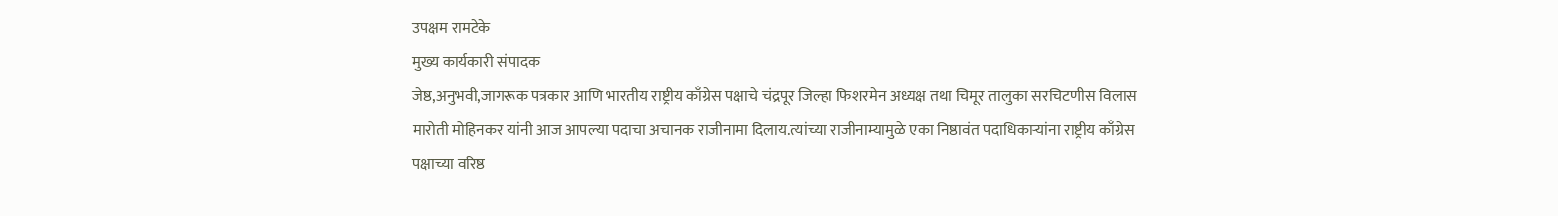उपक्षम रामटेके
मुख्य कार्यकारी संपादक
जेष्ठ,अनुभवी,जागरूक पत्रकार आणि भारतीय राष्ट्रीय काँग्रेस पक्षाचे चंद्रपूर जिल्हा फिशरमेन अध्यक्ष तथा चिमूर तालुका सरचिटणीस विलास मारोती मोहिनकर यांनी आज आपल्या पदाचा अचानक राजीनामा दिलाय.त्यांच्या राजीनाम्यामुळे एका निष्ठावंत पदाधिकाऱ्यांना राष्ट्रीय काँग्रेस पक्षाच्या वरिष्ठ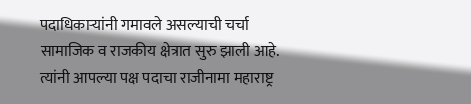पदाधिकाऱ्यांनी गमावले असल्याची चर्चा सामाजिक व राजकीय क्षेत्रात सुरु झाली आहे.
त्यांनी आपल्या पक्ष पदाचा राजीनामा महाराष्ट्र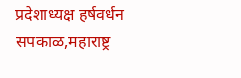प्रदेशाध्यक्ष हर्षवर्धन सपकाळ,महाराष्ट्र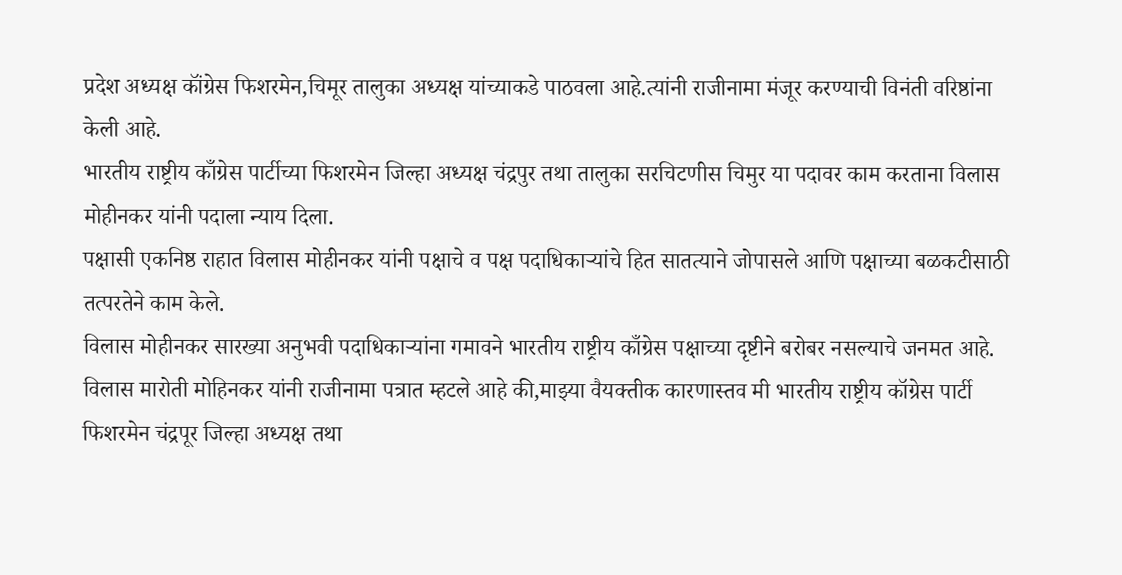प्रदेश अध्यक्ष कॉंग्रेस फिशरमेन,चिमूर तालुका अध्यक्ष यांच्याकडे पाठवला आहे.त्यांनी राजीनामा मंजूर करण्याची विनंती वरिष्ठांना केली आहे.
भारतीय राष्ट्रीय काँग्रेस पार्टीच्या फिशरमेन जिल्हा अध्यक्ष चंद्रपुर तथा तालुका सरचिटणीस चिमुर या पदावर काम करताना विलास मोहीनकर यांनी पदाला न्याय दिला.
पक्षासी एकनिष्ठ राहात विलास मोहीनकर यांनी पक्षाचे व पक्ष पदाधिकाऱ्यांचे हित सातत्याने जोपासले आणि पक्षाच्या बळकटीसाठी तत्परतेने काम केले.
विलास मोहीनकर सारख्या अनुभवी पदाधिकाऱ्यांना गमावने भारतीय राष्ट्रीय काँग्रेस पक्षाच्या दृष्टीने बरोबर नसल्याचे जनमत आहे.
विलास मारोती मोहिनकर यांनी राजीनामा पत्रात म्हटले आहे की,माझ्या वैयक्तीक कारणास्तव मी भारतीय राष्ट्रीय कॉग्रेस पार्टी फिशरमेन चंद्रपूर जिल्हा अध्यक्ष तथा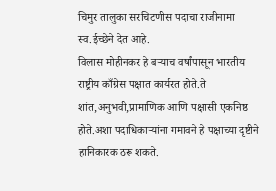चिमुर तालुका सरचिटणीस पदाचा राजीनामा स्व.ईच्छेने देत आहे.
विलास मोहीनकर हे बऱ्याच वर्षांपासून भारतीय राष्ट्रीय काँग्रेस पक्षात कार्यरत होते.ते शांत,अनुभवी,प्रामाणिक आणि पक्षासी एकनिष्ठ होते.अशा पदाधिकाऱ्यांना गमावने हे पक्षाच्या दृष्टीने हानिकारक ठरू शकते.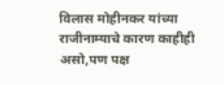विलास मोहीनकर यांच्या राजीनाम्याचे कारण काहीही असो,पण पक्ष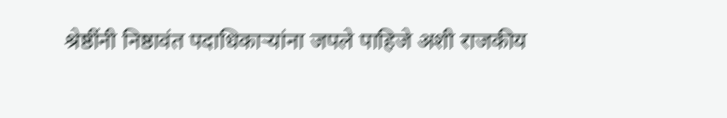श्रेष्ठींनी निष्ठावंत पदाधिकाऱ्यांना जपले पाहिजे अशी राजकीय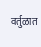वर्तुळात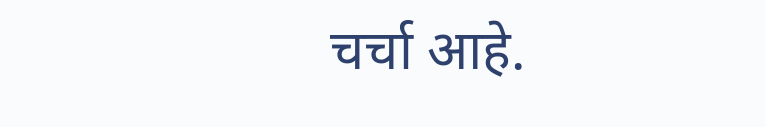चर्चा आहे.